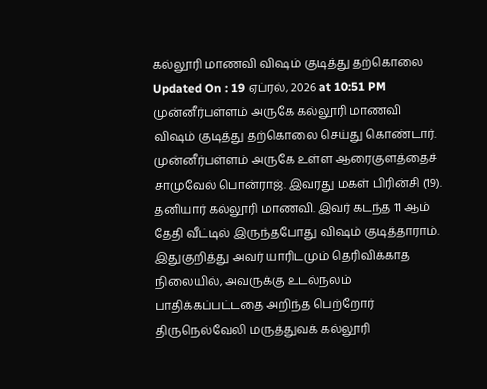கல்லூரி மாணவி விஷம் குடித்து தற்கொலை
Updated On : 19 ஏப்ரல், 2026 at 10:51 PM
முன்னீர்பள்ளம் அருகே கல்லூரி மாணவி விஷம் குடித்து தற்கொலை செய்து கொண்டார்.
முன்னீர்பள்ளம் அருகே உள்ள ஆரைகுளத்தைச் சாமுவேல் பொன்ராஜ். இவரது மகள் பிரின்சி (19). தனியார் கல்லூரி மாணவி. இவர் கடந்த 11 ஆம் தேதி வீட்டில் இருந்தபோது விஷம் குடித்தாராம்.
இதுகுறித்து அவர் யாரிடமும் தெரிவிக்காத நிலையில், அவருக்கு உடல்நலம் பாதிக்கப்பட்டதை அறிந்த பெற்றோர் திருநெல்வேலி மருத்துவக் கல்லூரி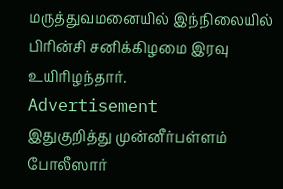மருத்துவமனையில் இந்நிலையில் பிரின்சி சனிக்கிழமை இரவு உயிரிழந்தார்.
Advertisement
இதுகுறித்து முன்னீர்பள்ளம் போலீஸார்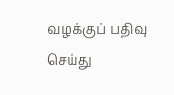வழக்குப் பதிவு செய்து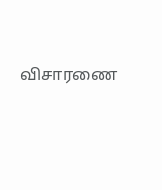விசாரணை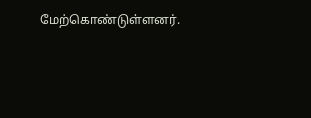மேற்கொண்டுள்ளனர்.